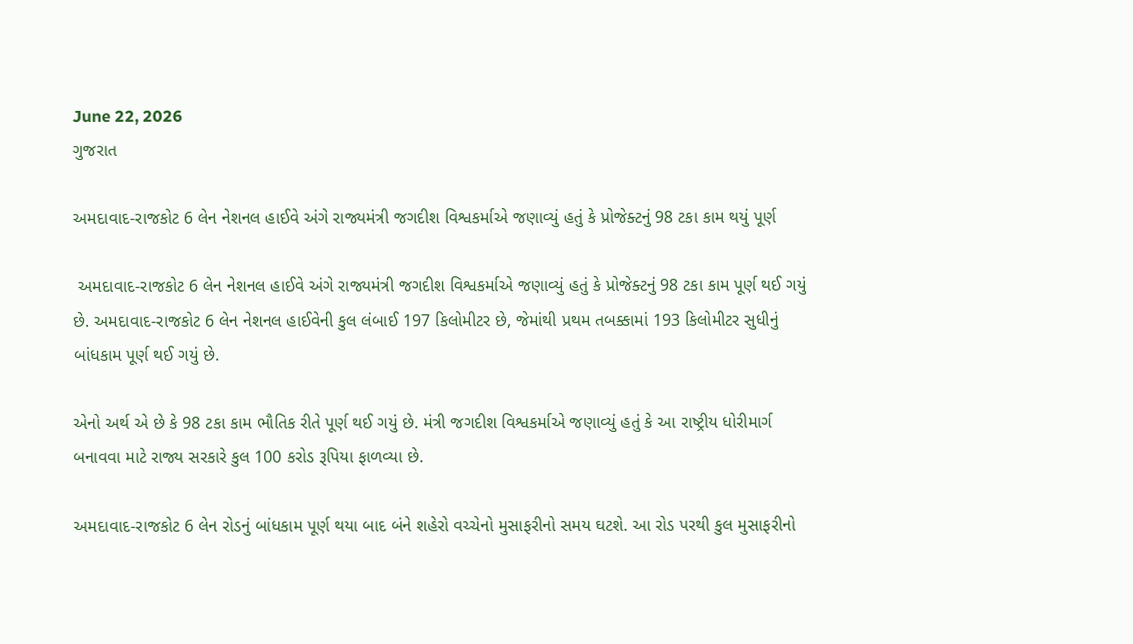June 22, 2026
ગુજરાત

અમદાવાદ-રાજકોટ 6 લેન નેશનલ હાઈવે અંગે રાજ્યમંત્રી જગદીશ વિશ્વકર્માએ જણાવ્યું હતું કે પ્રોજેક્ટનું 98 ટકા કામ થયું પૂર્ણ

 અમદાવાદ-રાજકોટ 6 લેન નેશનલ હાઈવે અંગે રાજ્યમંત્રી જગદીશ વિશ્વકર્માએ જણાવ્યું હતું કે પ્રોજેક્ટનું 98 ટકા કામ પૂર્ણ થઈ ગયું છે. અમદાવાદ-રાજકોટ 6 લેન નેશનલ હાઈવેની કુલ લંબાઈ 197 કિલોમીટર છે, જેમાંથી પ્રથમ તબક્કામાં 193 કિલોમીટર સુધીનું બાંધકામ પૂર્ણ થઈ ગયું છે.

એનો અર્થ એ છે કે 98 ટકા કામ ભૌતિક રીતે પૂર્ણ થઈ ગયું છે. મંત્રી જગદીશ વિશ્વકર્માએ જણાવ્યું હતું કે આ રાષ્ટ્રીય ધોરીમાર્ગ બનાવવા માટે રાજ્ય સરકારે કુલ 100 કરોડ રૂપિયા ફાળવ્યા છે.

અમદાવાદ-રાજકોટ 6 લેન રોડનું બાંધકામ પૂર્ણ થયા બાદ બંને શહેરો વચ્ચેનો મુસાફરીનો સમય ઘટશે. આ રોડ પરથી કુલ મુસાફરીનો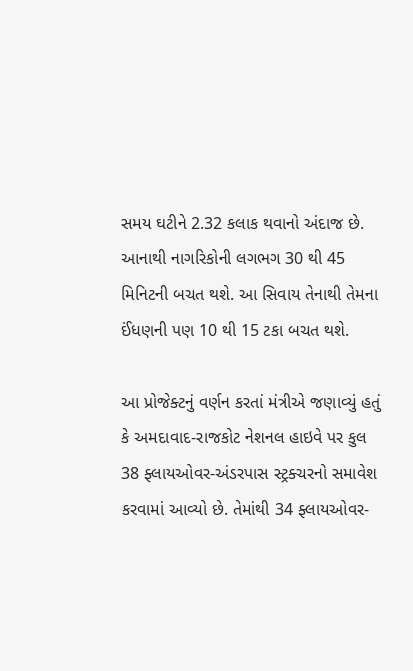સમય ઘટીને 2.32 કલાક થવાનો અંદાજ છે. આનાથી નાગરિકોની લગભગ 30 થી 45 મિનિટની બચત થશે. આ સિવાય તેનાથી તેમના ઈંધણની પણ 10 થી 15 ટકા બચત થશે.

આ પ્રોજેક્ટનું વર્ણન કરતાં મંત્રીએ જણાવ્યું હતું કે અમદાવાદ-રાજકોટ નેશનલ હાઇવે પર કુલ 38 ફ્લાયઓવર-અંડરપાસ સ્ટ્રક્ચરનો સમાવેશ કરવામાં આવ્યો છે. તેમાંથી 34 ફ્લાયઓવર-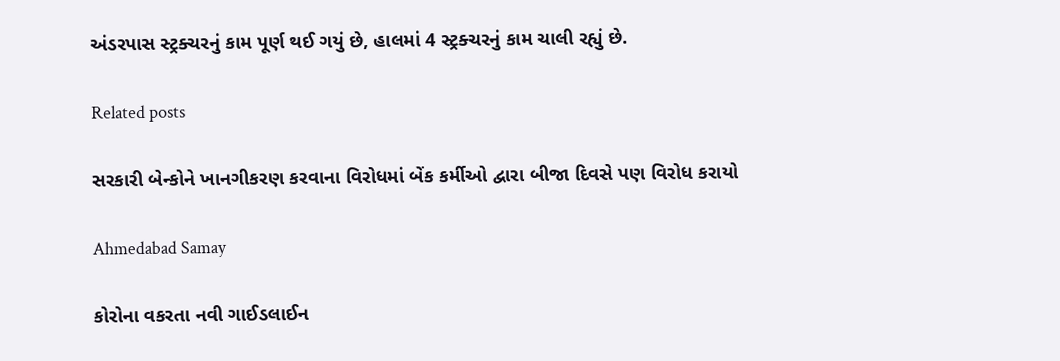અંડરપાસ સ્ટ્રક્ચરનું કામ પૂર્ણ થઈ ગયું છે, હાલમાં 4 સ્ટ્રક્ચરનું કામ ચાલી રહ્યું છે.

Related posts

સરકારી બેન્કોને ખાનગીકરણ કરવાના વિરોધમાં બેંક કર્મીઓ દ્વારા બીજા દિવસે પણ વિરોધ કરાયો

Ahmedabad Samay

કોરોના વકરતા નવી ગાઈડલાઈન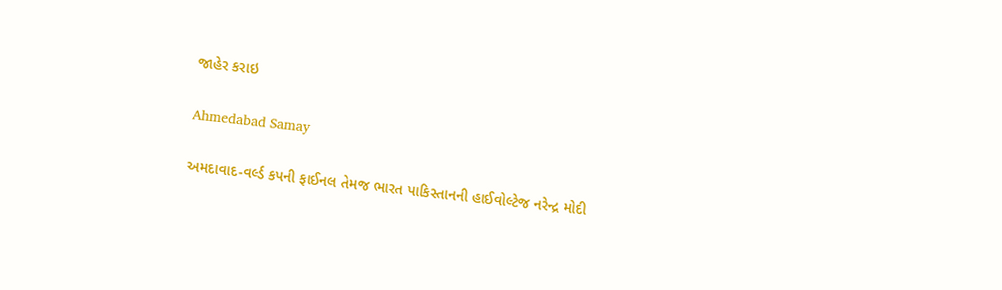જાહેર કરાઇ

Ahmedabad Samay

અમદાવાદ-વર્લ્ડ કપની ફાઈનલ તેમજ ભારત પાકિસ્તાનની હાઈવોલ્ટેજ નરેન્દ્ર મોદી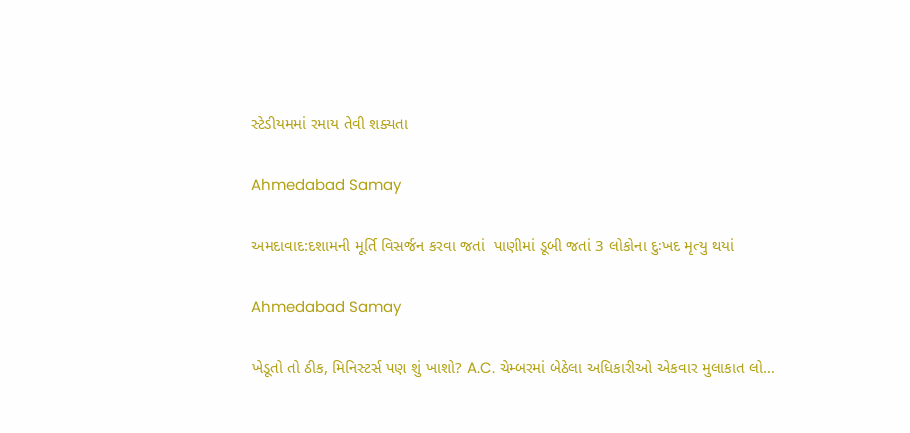સ્ટેડીયમમાં રમાય તેવી શક્યતા

Ahmedabad Samay

અમદાવાદ:દશામની મૂર્તિ વિસર્જન કરવા જતાં  પાણીમાં ડૂબી જતાં 3 લોકોના દુઃખદ મૃત્યુ થયાં

Ahmedabad Samay

ખેડૂતો તો ઠીક, મિનિસ્ટર્સ પણ શું ખાશો? A.C. ચેમ્બરમાં બેઠેલા અધિકારીઓ એકવાર મુલાકાત લો…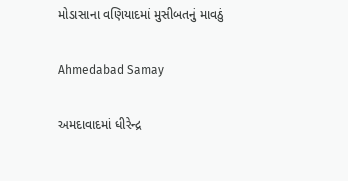મોડાસાના વણિયાદમાં મુસીબતનું માવઠું

Ahmedabad Samay

અમદાવાદમાં ધીરેન્દ્ર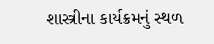શાસ્ત્રીના કાર્યક્રમનું સ્થળ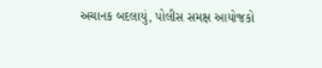અચાનક બદલાયું, પોલીસ સમક્ષ આયોજકો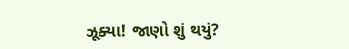ઝૂક્યા! જાણો શું થયું?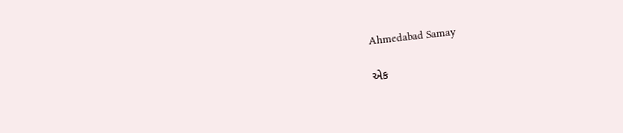Ahmedabad Samay

એક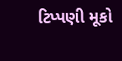ટિપ્પણી મૂકો